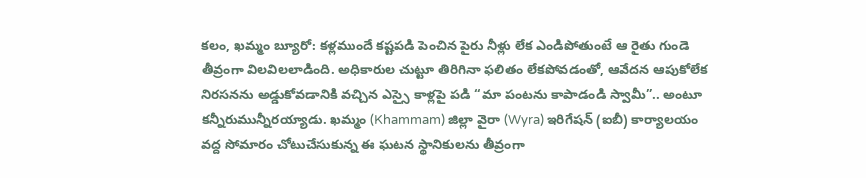కలం, ఖమ్మం బ్యూరో: కళ్లముందే కష్టపడి పెంచిన పైరు నీళ్లు లేక ఎండిపోతుంటే ఆ రైతు గుండె తీవ్రంగా విలవిలలాడింది. అధికారుల చుట్టూ తిరిగినా ఫలితం లేకపోవడంతో, ఆవేదన ఆపుకోలేక నిరసనను అడ్డుకోవడానికి వచ్చిన ఎస్సై కాళ్లపై పడి “మా పంటను కాపాడండి స్వామీ”.. అంటూ కన్నీరుమున్నీరయ్యాడు. ఖమ్మం (Khammam) జిల్లా వైరా (Wyra) ఇరిగేషన్ (ఐబీ) కార్యాలయం వద్ద సోమారం చోటుచేసుకున్న ఈ ఘటన స్థానికులను తీవ్రంగా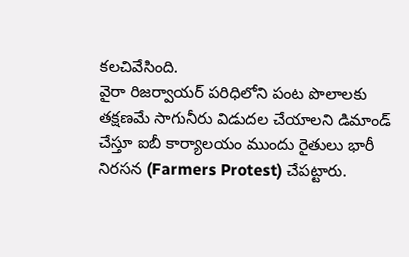కలచివేసింది.
వైరా రిజర్వాయర్ పరిధిలోని పంట పొలాలకు తక్షణమే సాగునీరు విడుదల చేయాలని డిమాండ్ చేస్తూ ఐబీ కార్యాలయం ముందు రైతులు భారీ నిరసన (Farmers Protest) చేపట్టారు.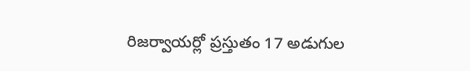రిజర్వాయర్లో ప్రస్తుతం 17 అడుగుల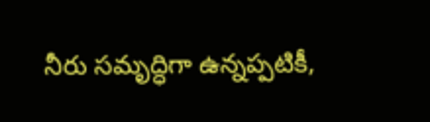నీరు సమృద్ధిగా ఉన్నప్పటికీ,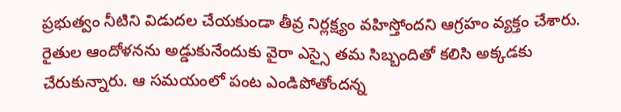ప్రభుత్వం నీటిని విడుదల చేయకుండా తీవ్ర నిర్లక్ష్యం వహిస్తోందని ఆగ్రహం వ్యక్తం చేశారు.
రైతుల ఆందోళనను అడ్డుకునేందుకు వైరా ఎస్సై తమ సిబ్బందితో కలిసి అక్కడకు చేరుకున్నారు. ఆ సమయంలో పంట ఎండిపోతోందన్న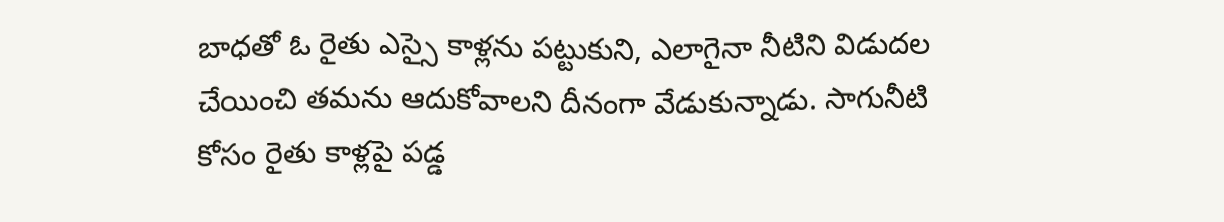బాధతో ఓ రైతు ఎస్సై కాళ్లను పట్టుకుని, ఎలాగైనా నీటిని విడుదల చేయించి తమను ఆదుకోవాలని దీనంగా వేడుకున్నాడు. సాగునీటి కోసం రైతు కాళ్లపై పడ్డ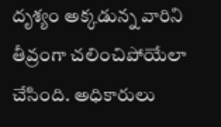దృశ్యం అక్కడున్న వారిని తీవ్రంగా చలించిపోయేలా చేసింది. అధికారులు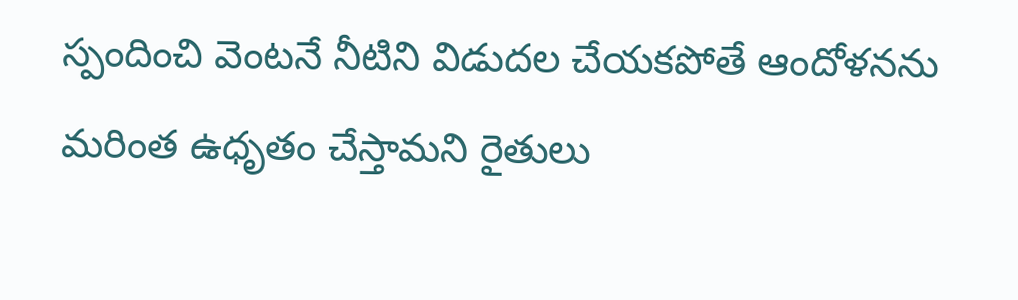స్పందించి వెంటనే నీటిని విడుదల చేయకపోతే ఆందోళనను మరింత ఉధృతం చేస్తామని రైతులు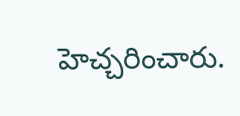హెచ్చరించారు.